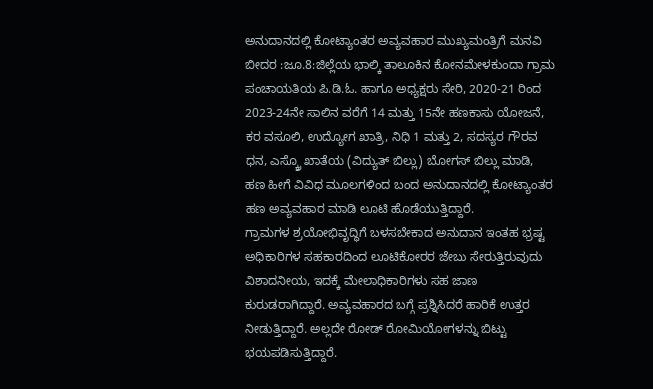ಅನುದಾನದಲ್ಲಿ ಕೋಟ್ಯಾಂತರ ಅವ್ಯವಹಾರ ಮುಖ್ಯಮಂತ್ರಿಗೆ ಮನವಿ
ಬೀದರ :ಜೂ.8:ಜಿಲ್ಲೆಯ ಭಾಲ್ಕಿ ತಾಲೂಕಿನ ಕೋನಮೇಳಕುಂದಾ ಗ್ರಾಮ ಪಂಚಾಯತಿಯ ಪಿ.ಡಿ.ಓ. ಹಾಗೂ ಅಧ್ಯಕ್ಷರು ಸೇರಿ, 2020-21 ರಿಂದ 2023-24ನೇ ಸಾಲಿನ ವರೆಗೆ 14 ಮತ್ತು 15ನೇ ಹಣಕಾಸು ಯೋಜನೆ, ಕರ ವಸೂಲಿ, ಉದ್ಯೋಗ ಖಾತ್ರಿ, ನಿಧಿ 1 ಮತ್ತು 2, ಸದಸ್ಯರ ಗೌರವ ಧನ, ಎಸ್ಕ್ರೊ ಖಾತೆಯ (ವಿದ್ಯುತ್ ಬಿಲ್ಲು) ಬೋಗಸ್ ಬಿಲ್ಲು ಮಾಡಿ, ಹಣ ಹೀಗೆ ವಿವಿಧ ಮೂಲಗಳಿಂದ ಬಂದ ಅನುದಾನದಲ್ಲಿ ಕೋಟ್ಯಾಂತರ ಹಣ ಅವ್ಯವಹಾರ ಮಾಡಿ ಲೂಟಿ ಹೊಡೆಯುತ್ತಿದ್ದಾರೆ.
ಗ್ರಾಮಗಳ ಶ್ರಯೋಭಿವೃದ್ಧಿಗೆ ಬಳಸಬೇಕಾದ ಅನುದಾನ ಇಂತಹ ಭ್ರಷ್ಟ ಅಧಿಕಾರಿಗಳ ಸಹಕಾರದಿಂದ ಲೂಟಿಕೋರರ ಜೇಬು ಸೇರುತ್ತಿರುವುದು ವಿಶಾದನೀಯ, ಇದಕ್ಕೆ ಮೇಲಾಧಿಕಾರಿಗಳು ಸಹ ಜಾಣ ಕುರುಡರಾಗಿದ್ದಾರೆ. ಅವ್ಯವಹಾರದ ಬಗ್ಗೆ ಪ್ರಶ್ನಿಸಿದರೆ ಹಾರಿಕೆ ಉತ್ತರ ನೀಡುತ್ತಿದ್ದಾರೆ. ಅಲ್ಲದೇ ರೋಡ್ ರೋಮಿಯೋಗಳನ್ನು ಬಿಟ್ಟು ಭಯಪಡಿಸುತ್ತಿದ್ದಾರೆ.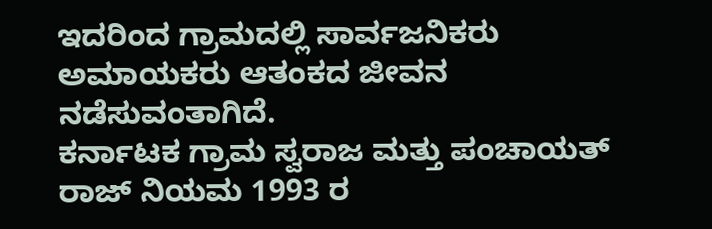ಇದರಿಂದ ಗ್ರಾಮದಲ್ಲಿ ಸಾರ್ವಜನಿಕರು ಅಮಾಯಕರು ಆತಂಕದ ಜೀವನ ನಡೆಸುವಂತಾಗಿದೆ.
ಕರ್ನಾಟಕ ಗ್ರಾಮ ಸ್ವರಾಜ ಮತ್ತು ಪಂಚಾಯತ್ ರಾಜ್ ನಿಯಮ 1993 ರ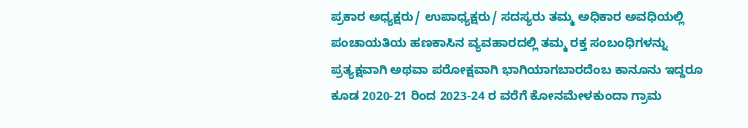ಪ್ರಕಾರ ಅಧ್ಯಕ್ಷರು/ ಉಪಾಧ್ಯಕ್ಷರು/ ಸದಸ್ಯರು ತಮ್ಮ ಅಧಿಕಾರ ಅವಧಿಯಲ್ಲಿ ಪಂಚಾಯತಿಯ ಹಣಕಾಸಿನ ವ್ಯವಹಾರದಲ್ಲಿ ತಮ್ಮ ರಕ್ತ ಸಂಬಂಧಿಗಳನ್ನು ಪ್ರತ್ಯಕ್ಷವಾಗಿ ಅಥವಾ ಪರೋಕ್ಷವಾಗಿ ಭಾಗಿಯಾಗಬಾರದೆಂಬ ಕಾನೂನು ಇದ್ದರೂ ಕೂಡ 2020-21 ರಿಂದ 2023-24 ರ ವರೆಗೆ ಕೋನಮೇಳಕುಂದಾ ಗ್ರಾಮ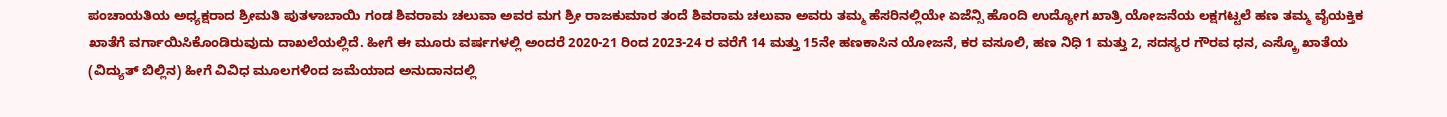ಪಂಚಾಯತಿಯ ಅಧ್ಯಕ್ಷರಾದ ಶ್ರೀಮತಿ ಪುತಳಾಬಾಯಿ ಗಂಡ ಶಿವರಾಮ ಚಲುವಾ ಅವರ ಮಗ ಶ್ರೀ ರಾಜಕುಮಾರ ತಂದೆ ಶಿವರಾಮ ಚಲುವಾ ಅವರು ತಮ್ಮ ಹೆಸರಿನಲ್ಲಿಯೇ ಏಜೆನ್ಸಿ ಹೊಂದಿ ಉದ್ಯೋಗ ಖಾತ್ರಿ ಯೋಜನೆಯ ಲಕ್ಷಗಟ್ಟಲೆ ಹಣ ತಮ್ಮ ವೈಯಕ್ತಿಕ ಖಾತೆಗೆ ವರ್ಗಾಯಿಸಿಕೊಂಡಿರುವುದು ದಾಖಲೆಯಲ್ಲಿದೆ. ಹೀಗೆ ಈ ಮೂರು ವರ್ಷಗಳಲ್ಲಿ ಅಂದರೆ 2020-21 ರಿಂದ 2023-24 ರ ವರೆಗೆ 14 ಮತ್ತು 15ನೇ ಹಣಕಾಸಿನ ಯೋಜನೆ, ಕರ ವಸೂಲಿ, ಹಣ ನಿಧಿ 1 ಮತ್ತು 2, ಸದಸ್ಯರ ಗೌರವ ಧನ, ಎಸ್ಕ್ರೊ ಖಾತೆಯ (ವಿದ್ಯುತ್ ಬಿಲ್ಲಿನ) ಹೀಗೆ ವಿವಿಧ ಮೂಲಗಳಿಂದ ಜಮೆಯಾದ ಅನುದಾನದಲ್ಲಿ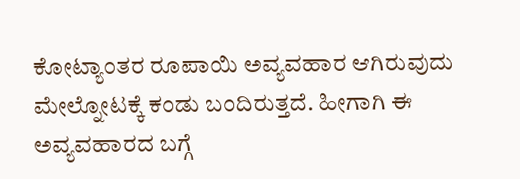ಕೋಟ್ಯಾಂತರ ರೂಪಾಯಿ ಅವ್ಯವಹಾರ ಆಗಿರುವುದು ಮೇಲ್ನೋಟಕ್ಕೆ ಕಂಡು ಬಂದಿರುತ್ತದೆ. ಹೀಗಾಗಿ ಈ ಅವ್ಯವಹಾರದ ಬಗ್ಗೆ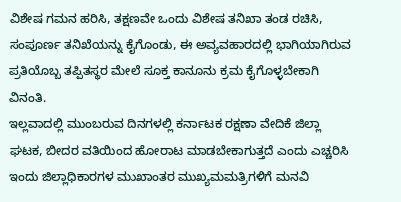ವಿಶೇಷ ಗಮನ ಹರಿಸಿ, ತಕ್ಷಣವೇ ಒಂದು ವಿಶೇಷ ತನಿಖಾ ತಂಡ ರಚಿಸಿ, ಸಂಪೂರ್ಣ ತನಿಖೆಯನ್ನು ಕೈಗೊಂಡು, ಈ ಅವ್ಯವಹಾರದಲ್ಲಿ ಭಾಗಿಯಾಗಿರುವ ಪ್ರತಿಯೊಬ್ಬ ತಪ್ಪಿತಸ್ಥರ ಮೇಲೆ ಸೂಕ್ತ ಕಾನೂನು ಕ್ರಮ ಕೈಗೊಳ್ಳಬೇಕಾಗಿ ವಿನಂತಿ.
ಇಲ್ಲವಾದಲ್ಲಿ ಮುಂಬರುವ ದಿನಗಳಲ್ಲಿ ಕರ್ನಾಟಕ ರಕ್ಷಣಾ ವೇದಿಕೆ ಜಿಲ್ಲಾ ಘಟಕ, ಬೀದರ ವತಿಯಿಂದ ಹೋರಾಟ ಮಾಡಬೇಕಾಗುತ್ತದೆ ಎಂದು ಎಚ್ಚರಿಸಿ ಇಂದು ಜಿಲ್ಲಾಧಿಕಾರಗಳ ಮುಖಾಂತರ ಮುಖ್ಯಮಮತ್ರಿಗಳಿಗೆ ಮನವಿ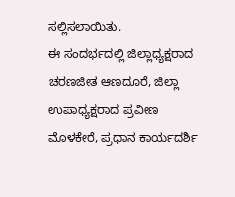ಸಲ್ಲಿಸಲಾಯಿತು.
ಈ ಸಂದರ್ಭದಲ್ಲಿ ಜಿಲ್ಲಾಧ್ಯಕ್ಷರಾದ ಚರಣಜೀತ ಆಣದೂರೆ, ಜಿಲ್ಲಾ ಉಪಾಧ್ಯಕ್ಷರಾದ ಪ್ರವೀಣ ಮೊಳಕೇರೆ, ಪ್ರಧಾನ ಕಾರ್ಯದರ್ಶಿ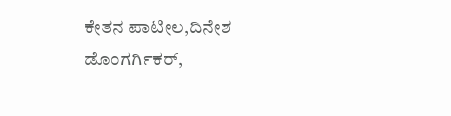ಕೇತನ ಪಾಟೀಲ,ದಿನೇಶ ಡೊಂಗರ್ಗಿಕರ್,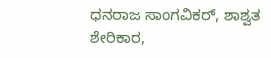ಧನರಾಜ ಸಾಂಗವಿಕರ್, ಶಾಶ್ವತ ಶೇರಿಕಾರ,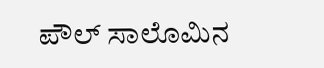ಪೌಲ್ ಸಾಲೊಮಿನ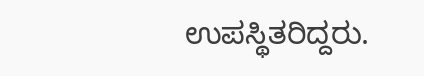ಉಪಸ್ಥಿತರಿದ್ದರು.